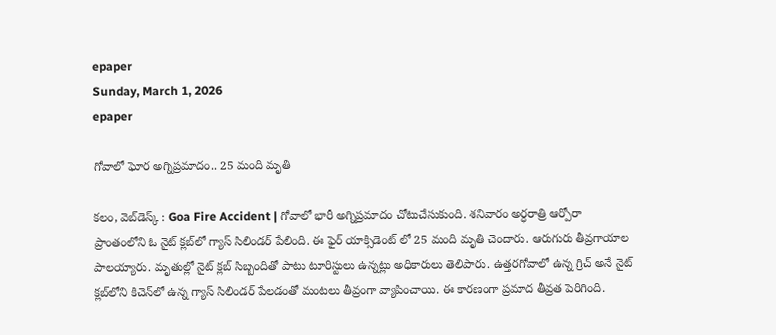epaper
Sunday, March 1, 2026
epaper

గోవాలో ఘోర అగ్నిప్రమాదం.. 25 మంది మృతి

కలం, వెబ్‌డెస్క్‌ : Goa Fire Accident | గోవాలో భారీ అగ్నిప్రమాదం చోటుచేసుకుంది. శనివారం అర్ధరాత్రి ఆర్పోరా ప్రాంతంలోని ఓ నైట్ క్లబ్‌లో గ్యాస్ సిలిండర్ పేలింది. ఈ ఫైర్ యాక్సిడెంట్ లో 25 మంది మృతి చెందారు. ఆరుగురు తీవ్రగాయాల పాలయ్యారు. మృతుల్లో నైట్‌ క్లబ్‌ సిబ్బందితో పాటు టూరిస్టులు ఉన్నట్లు అధికారులు తెలిపారు. ఉత్తరగోవాలో ఉన్న గ్రిచ్ అనే నైట్‌ క్లబ్‌లోని కిచెన్‌‌లో ఉన్న గ్యాస్‌ సిలిండర్‌ పేలడంతో మంటలు తీవ్రంగా వ్యాపించాయి. ఈ కారణంగా ప్రమాద తీవ్రత పెరిగింది.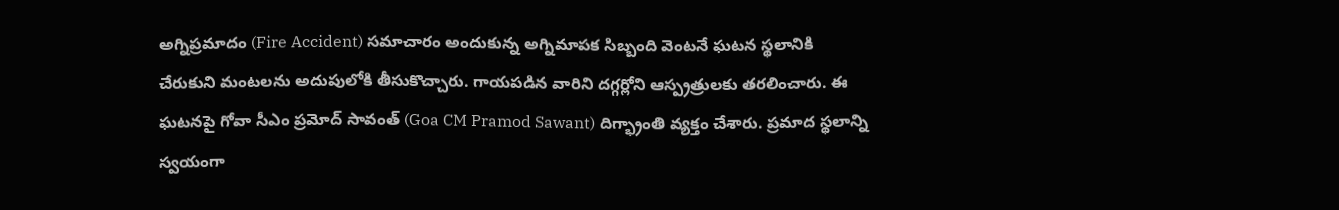అగ్నిప్రమాదం (Fire Accident) సమాచారం అందుకున్న అగ్నిమాపక సిబ్బంది వెంటనే ఘటన స్థలానికి చేరుకుని మంటలను అదుపులోకి తీసుకొచ్చారు. గాయపడిన వారిని దగ్గర్లోని ఆస్ప్రత్రులకు తరలించారు. ఈ ఘటనపై గోవా సీఎం ప్రమోద్‌ సావంత్‌ (Goa CM Pramod Sawant) దిగ్భ్రాంతి వ్యక్తం చేశారు. ప్రమాద స్థలాన్ని స్వయంగా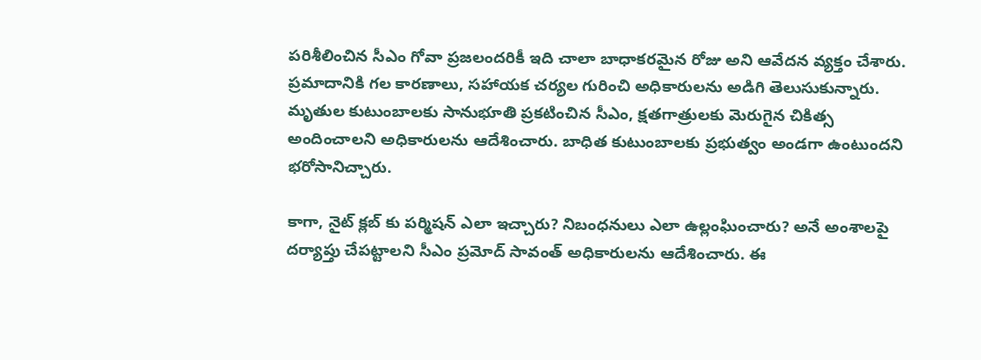పరిశీలించిన సీఎం గోవా ప్రజలందరికీ ఇది చాలా బాధాకరమైన రోజు అని ఆవేదన వ్యక్తం చేశారు. ప్రమాదానికి గల కారణాలు, సహాయక చర్యల గురించి అధికారులను అడిగి తెలుసుకున్నారు. మృతుల కుటుంబాలకు సానుభూతి ప్రకటించిన సీఎం, క్షతగాత్రులకు మెరుగైన చికిత్స అందించాలని అధికారులను ఆదేశించారు. బాధిత కుటుంబాలకు ప్రభుత్వం అండగా ఉంటుందని భరోసానిచ్చారు.

కాగా, నైట్‌ క్లబ్ కు పర్మిషన్‌ ఎలా ఇచ్చారు? నిబంధనులు ఎలా ఉల్లంఘించారు? అనే అంశాలపై దర్యాప్తు చేపట్టాలని సీఎం ప్రమోద్‌ సావంత్‌ అధికారులను ఆదేశించారు. ఈ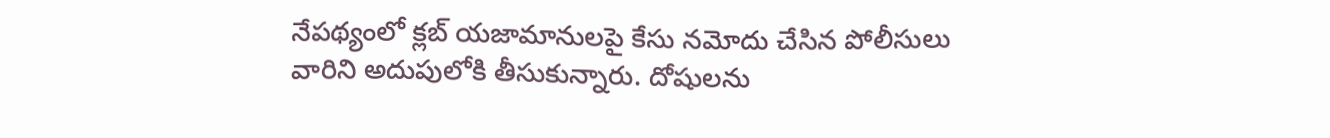నేపథ్యంలో క్లబ్‌ యజామానులపై కేసు నమోదు చేసిన పోలీసులు వారిని అదుపులోకి తీసుకున్నారు. దోషులను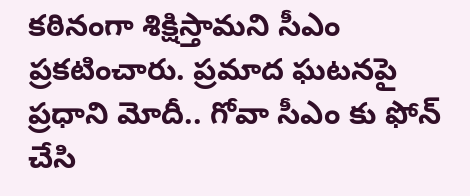కఠినంగా శిక్షిస్తామని సీఎం ప్రకటించారు. ప్రమాద ఘటనపై ప్రధాని మోదీ.. గోవా సీఎం కు ఫోన్‌ చేసి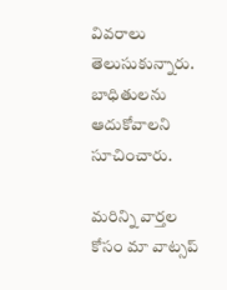వివరాలు తెలుసుకున్నారు. బాధితులను ఆదుకోవాలని సూచించారు.

మ‌రిన్ని వార్త‌ల కోసం మా వాట్స‌ప్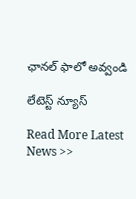ఛాన‌ల్ ఫాలో అవ్వండి

లేటెస్ట్ న్యూస్‌

Read More Latest News >>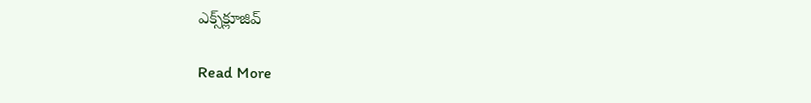ఎక్స్‌క్లూజివ్‌

Read More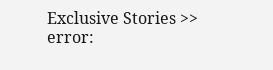Exclusive Stories >>
error: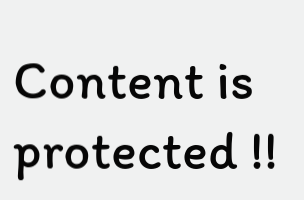Content is protected !!